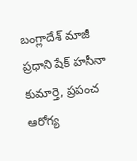బంగ్లాదేశ్ మాజీ ప్రధాని షేక్ హసీనా కుమార్తె, ప్రపంచ ఆరోగ్య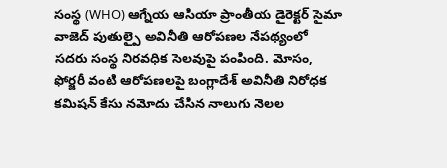సంస్థ (WHO) ఆగ్నేయ ఆసియా ప్రాంతీయ డైరెక్టర్ సైమా వాజెద్ పుతుల్పై అవినీతి ఆరోపణల నేపథ్యంలో సదరు సంస్థ నిరవధిక సెలవుపై పంపింది. మోసం, ఫోర్జరీ వంటి ఆరోపణలపై బంగ్లాదేశ్ అవినీతి నిరోధక కమిషన్ కేసు నమోదు చేసిన నాలుగు నెలల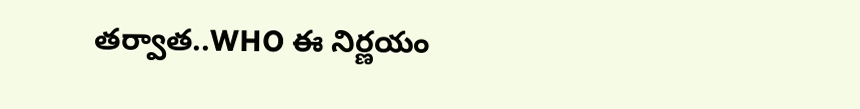తర్వాత..WHO ఈ నిర్ణయం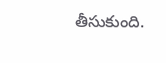తీసుకుంది.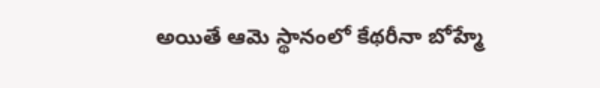అయితే ఆమె స్థానంలో కేథరీనా బోహ్మే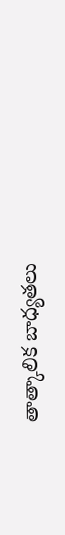తాత్కాలిక బాధ్యతలు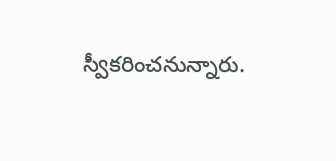స్వీకరించనున్నారు.